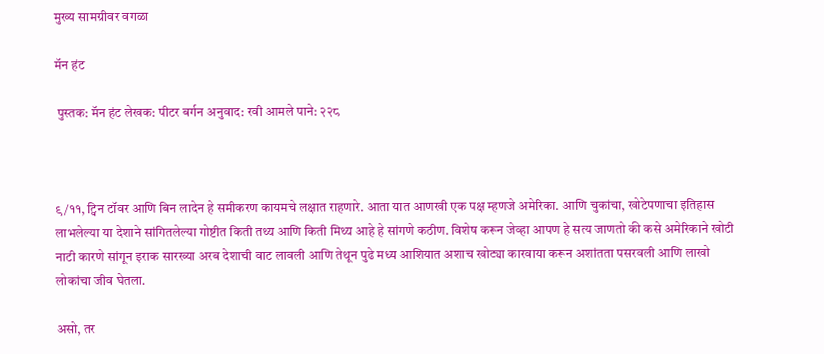मुख्य सामग्रीवर वगळा

मॅन हंट

 पुस्तक: मॅन हंट लेखक: पीटर बर्गन अनुवाद: रवी आमले पाने: २२८



९/११, ट्विन टॉवर आणि बिन लादेन हे समीकरण कायमचे लक्षात राहणारे. आता यात आणखी एक पक्ष म्हणजे अमेरिका. आणि चुकांचा, खोटेपणाचा इतिहास लाभलेल्या या देशाने सांगितलेल्या गोष्टीत किती तथ्य आणि किती मिथ्य आहे हे सांगणे कठीण. विशेष करून जेव्हा आपण हे सत्य जाणतो की कसे अमेरिकाने खोटी नाटी कारणे सांगून इराक सारख्या अरब देशाची वाट लावली आणि तेथून पुढे मध्य आशियात अशाच खोट्या कारवाया करून अशांतता पसरवली आणि लाखो लोकांचा जीव घेतला.

असो, तर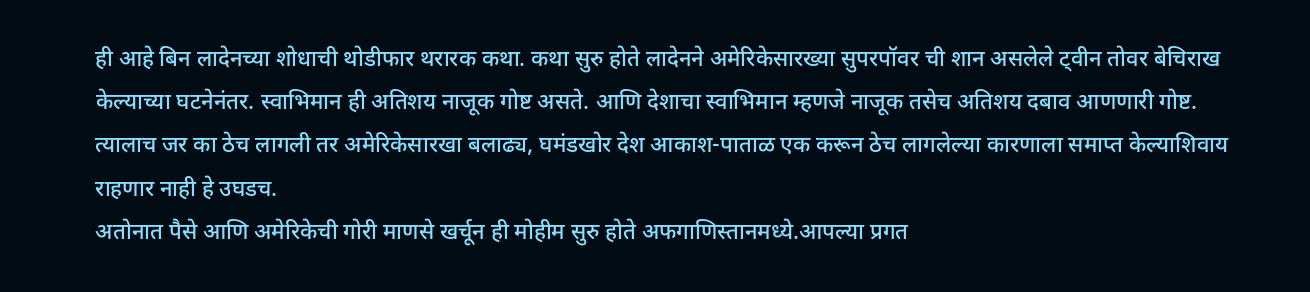ही आहे बिन लादेनच्या शोधाची थोडीफार थरारक कथा. कथा सुरु होते लादेनने अमेरिकेसारख्या सुपरपॉवर ची शान असलेले ट्वीन तोवर बेचिराख केल्याच्या घटनेनंतर. स्वाभिमान ही अतिशय नाजूक गोष्ट असते. आणि देशाचा स्वाभिमान म्हणजे नाजूक तसेच अतिशय दबाव आणणारी गोष्ट. त्यालाच जर का ठेच लागली तर अमेरिकेसारखा बलाढ्य, घमंडखोर देश आकाश-पाताळ एक करून ठेच लागलेल्या कारणाला समाप्त केल्याशिवाय राहणार नाही हे उघडच.
अतोनात पैसे आणि अमेरिकेची गोरी माणसे खर्चून ही मोहीम सुरु होते अफगाणिस्तानमध्ये.आपल्या प्रगत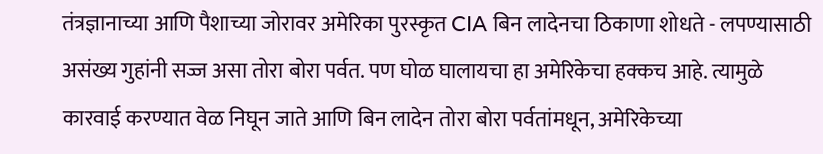तंत्रज्ञानाच्या आणि पैशाच्या जोरावर अमेरिका पुरस्कृत CIA बिन लादेनचा ठिकाणा शोधते - लपण्यासाठी असंख्य गुहांनी सज्ज असा तोरा बोरा पर्वत. पण घोळ घालायचा हा अमेरिकेचा हक्कच आहे. त्यामुळे कारवाई करण्यात वेळ निघून जाते आणि बिन लादेन तोरा बोरा पर्वतांमधून, अमेरिकेच्या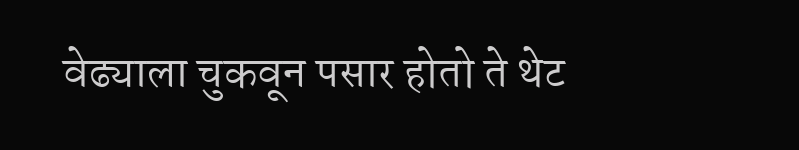वेढ्याला चुकवून पसार होतो ते थेट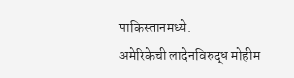पाकिस्तानमध्ये.
अमेरिकेची लादेनविरुद्ध मोहीम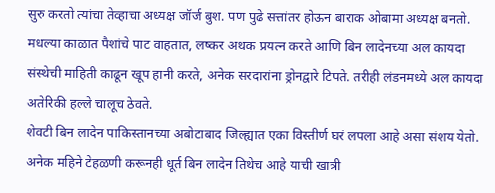सुरु करतो त्यांचा तेव्हाचा अध्यक्ष जॉर्ज बुश. पण पुढे सत्तांतर होऊन बाराक ओबामा अध्यक्ष बनतो. मधल्या काळात पैशांचे पाट वाहतात, लष्कर अथक प्रयत्न करते आणि बिन लादेनच्या अल कायदा संस्थेची माहिती काढून खूप हानी करते, अनेक सरदारांना ड्रोनद्वारे टिपते. तरीही लंडनमध्ये अल कायदा अतेरिकी हल्ले चालूच ठेवते.
शेवटी बिन लादेन पाकिस्तानच्या अबोटाबाद जिल्ह्यात एका विस्तीर्ण घरं लपला आहे असा संशय येतो. अनेक महिने टेहळणी करूनही धूर्त बिन लादेन तिथेच आहे याची खात्री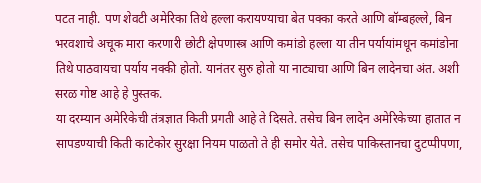पटत नाही. पण शेवटी अमेरिका तिथे हल्ला करायण्याचा बेत पक्का करते आणि बॉम्बहल्ले, बिन भरवशाचे अचूक मारा करणारी छोटी क्षेपणास्त्र आणि कमांडो हल्ला या तीन पर्यायांमधून कमांडोना तिथे पाठवायचा पर्याय नक्की होतो. यानंतर सुरु होतो या नाट्याचा आणि बिन लादेनचा अंत. अशी सरळ गोष्ट आहे हे पुस्तक.
या दरम्यान अमेरिकेची तंत्रज्ञात किती प्रगती आहे ते दिसते. तसेच बिन लादेन अमेरिकेच्या हातात न सापडण्याची किती काटेकोर सुरक्षा नियम पाळतो ते ही समोर येते. तसेच पाकिस्तानचा दुटप्पीपणा,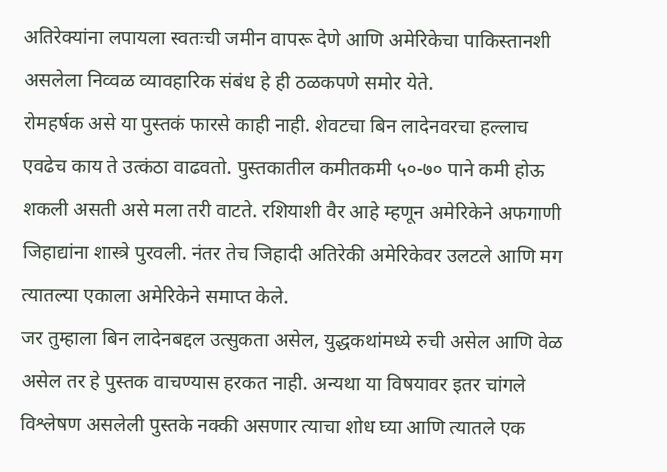अतिरेक्यांना लपायला स्वतःची जमीन वापरू देणे आणि अमेरिकेचा पाकिस्तानशी असलेला निव्वळ व्यावहारिक संबंध हे ही ठळकपणे समोर येते.
रोमहर्षक असे या पुस्तकं फारसे काही नाही. शेवटचा बिन लादेनवरचा हल्लाच एवढेच काय ते उत्कंठा वाढवतो. पुस्तकातील कमीतकमी ५०-७० पाने कमी होऊ शकली असती असे मला तरी वाटते. रशियाशी वैर आहे म्हणून अमेरिकेने अफगाणी जिहाद्यांना शास्त्रे पुरवली. नंतर तेच जिहादी अतिरेकी अमेरिकेवर उलटले आणि मग त्यातल्या एकाला अमेरिकेने समाप्त केले.
जर तुम्हाला बिन लादेनबद्दल उत्सुकता असेल, युद्धकथांमध्ये रुची असेल आणि वेळ असेल तर हे पुस्तक वाचण्यास हरकत नाही. अन्यथा या विषयावर इतर चांगले विश्लेषण असलेली पुस्तके नक्की असणार त्याचा शोध घ्या आणि त्यातले एक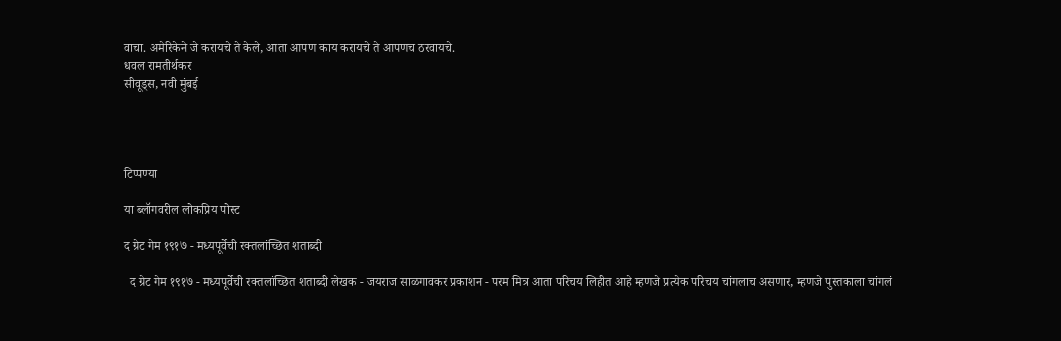वाचा. अमेरिकेने जे करायचे ते केले, आता आपण काय करायचे ते आपणच ठरवायचे.
धवल रामतीर्थकर
सीवूड्स, नवी मुंबई




टिप्पण्या

या ब्लॉगवरील लोकप्रिय पोस्ट

द ग्रेट गेम १९१७ - मध्यपूर्वेची रक्तलांच्छित शताब्दी

  द ग्रेट गेम १९१७ - मध्यपूर्वेची रक्तलांच्छित शताब्दी लेखक - जयराज साळगावकर प्रकाशन - परम मित्र आता परिचय लिहीत आहे म्हणजे प्रत्येक परिचय चांगलाच असणार, म्हणजे पुस्तकाला चांगलं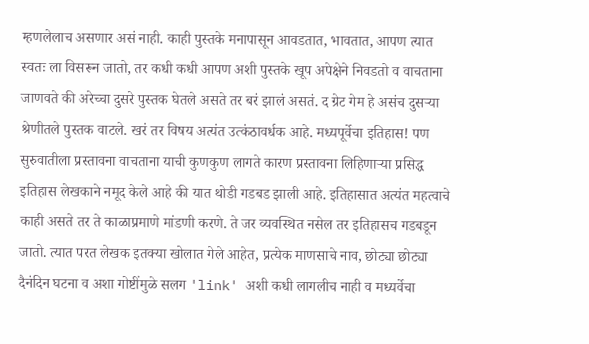म्हणलेलाच असणार असं नाही. काही पुस्तके मनापासून आवडतात, भावतात, आपण त्यात स्वतः ला विसरून जातो, तर कधी कधी आपण अशी पुस्तके खूप अपेक्षेने निवडतो व वाचताना जाणवते की अरेच्चा दुसरे पुस्तक घेतले असते तर बरं झालं असतं. द ग्रेट गेम हे असंच दुसऱ्या श्रेणीतले पुस्तक वाटले. खरं तर विषय अत्यंत उत्कंठावर्धक आहे. मध्यपूर्वेचा इतिहास! पण सुरुवातीला प्रस्तावना वाचताना याची कुणकुण लागते कारण प्रस्तावना लिहिणाऱ्या प्रसिद्ध इतिहास लेखकाने नमूद केले आहे की यात थोडी गडबड झाली आहे. इतिहासात अत्यंत महत्वाचे काही असते तर ते काळाप्रमाणे मांडणी करणे. ते जर व्यवस्थित नसेल तर इतिहासच गडबडून जातो. त्यात परत लेखक इतक्या खोलात गेले आहेत, प्रत्येक माणसाचे नाव, छोट्या छोट्या दैनंदिन घटना व अशा गोष्टींमुळे सलग 'link' अशी कधी लागलीच नाही व मध्यर्वेचा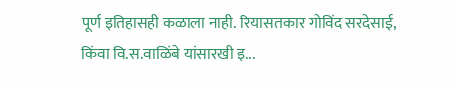पूर्ण इतिहासही कळाला नाही. रियासतकार गोविंद सरदेसाई, किंवा वि.स.वाळिंबे यांसारखी इ...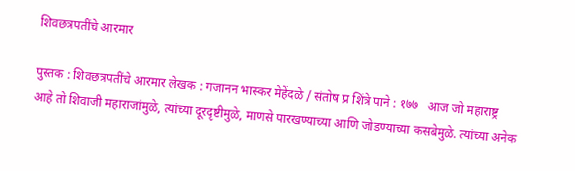शिवछत्रपतींचे आरमार

पुस्तक : शिवछत्रपतींचे आरमार लेखक : गजानन भास्कर मेहेंदळे / संतोष प्र शिंत्रे पाने : १७७   आज जो महाराष्ट्र आहे तो शिवाजी महाराजांमुळे, त्यांच्या दूरदृष्टीमुळे, माणसे पारखण्याच्या आणि जोडण्याच्या कसबेमुळे. त्यांच्या अनेक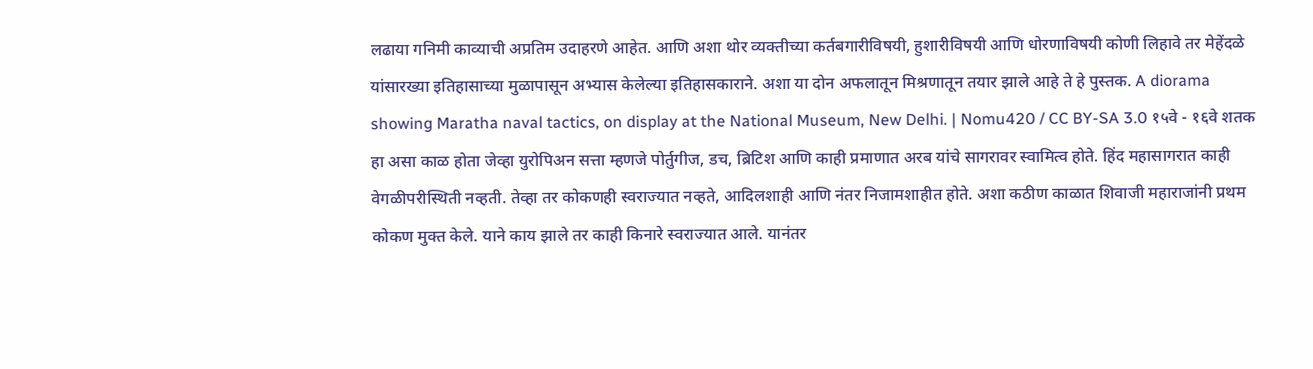लढाया गनिमी काव्याची अप्रतिम उदाहरणे आहेत. आणि अशा थोर व्यक्तीच्या कर्तबगारीविषयी, हुशारीविषयी आणि धोरणाविषयी कोणी लिहावे तर मेहेंदळे यांसारख्या इतिहासाच्या मुळापासून अभ्यास केलेल्या इतिहासकाराने. अशा या दोन अफलातून मिश्रणातून तयार झाले आहे ते हे पुस्तक. A diorama showing Maratha naval tactics, on display at the National Museum, New Delhi. | Nomu420 / CC BY-SA 3.0 १५वे - १६वे शतक हा असा काळ होता जेव्हा युरोपिअन सत्ता म्हणजे पोर्तुगीज, डच, ब्रिटिश आणि काही प्रमाणात अरब यांचे सागरावर स्वामित्व होते. हिंद महासागरात काही वेगळीपरीस्थिती नव्हती. तेव्हा तर कोकणही स्वराज्यात नव्हते, आदिलशाही आणि नंतर निजामशाहीत होते. अशा कठीण काळात शिवाजी महाराजांनी प्रथम कोकण मुक्त केले. याने काय झाले तर काही किनारे स्वराज्यात आले. यानंतर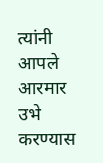त्यांनी आपले आरमार उभे करण्यास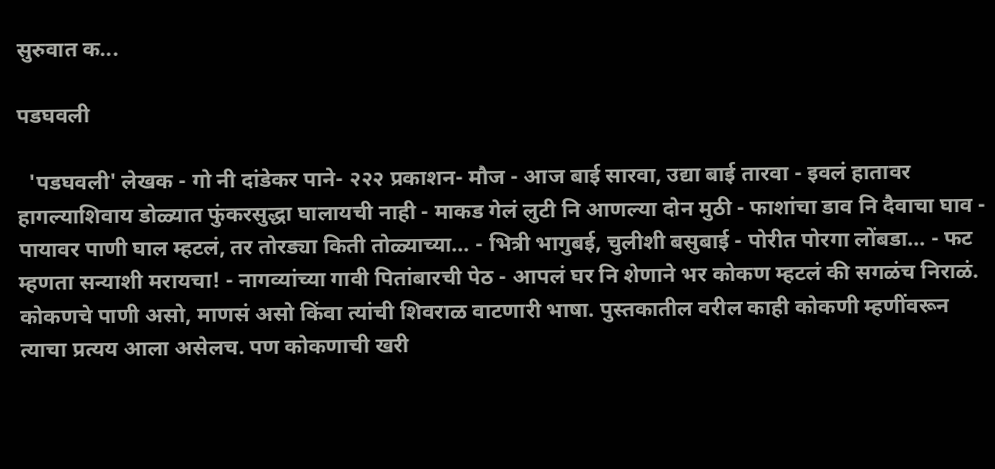सुरुवात क...

पडघवली

  'पडघवली' लेखक - गो नी दांडेकर पाने- २२२ प्रकाशन- मौज - आज बाई सारवा, उद्या बाई तारवा - इवलं हातावर हागल्याशिवाय डोळ्यात फुंकरसुद्धा घालायची नाही - माकड गेलं लुटी नि आणल्या दोन मुठी - फाशांचा डाव नि दैवाचा घाव - पायावर पाणी घाल म्हटलं, तर तोरड्या किती तोळ्याच्या... - भित्री भागुबई, चुलीशी बसुबाई - पोरीत पोरगा लोंबडा... - फट म्हणता सन्याशी मरायचा! - नागव्यांच्या गावी पितांबारची पेठ - आपलं घर नि शेणाने भर कोकण म्हटलं की सगळंच निराळं. कोकणचे पाणी असो, माणसं असो किंवा त्यांची शिवराळ वाटणारी भाषा. पुस्तकातील वरील काही कोकणी म्हणींवरून त्याचा प्रत्यय आला असेलच. पण कोकणाची खरी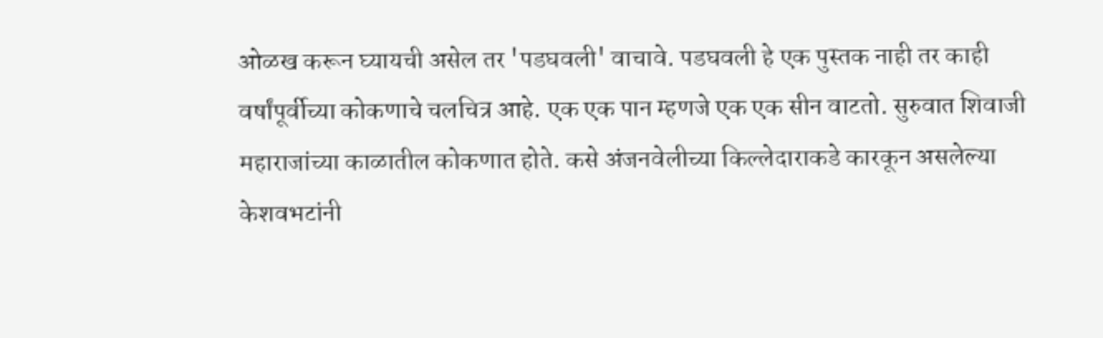ओळख करून घ्यायची असेल तर 'पडघवली' वाचावे. पडघवली हे एक पुस्तक नाही तर काही वर्षांपूर्वीच्या कोकणाचे चलचित्र आहे. एक एक पान म्हणजे एक एक सीन वाटतो. सुरुवात शिवाजी महाराजांच्या काळातील कोकणात होते. कसे अंजनवेलीच्या किल्लेदाराकडे कारकून असलेल्या केशवभटांनी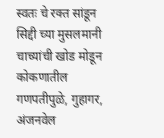स्वतः चे रक्त सांडून सिद्दी च्या मुसलमानी चाच्यांची खोड मोडून कोकणातील गणपतीपुळे, गुहागर, अंजनवेल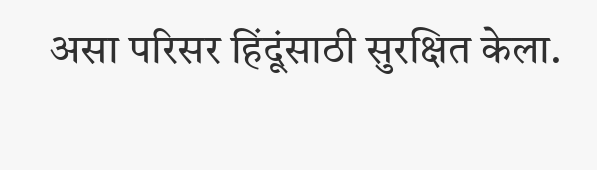असा परिसर हिंदूंसाठी सुरक्षित केला.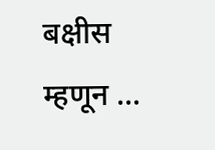बक्षीस म्हणून ...